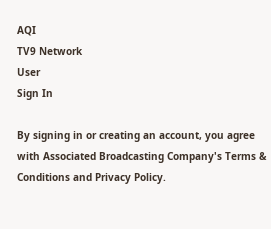AQI
TV9 Network
User
Sign In

By signing in or creating an account, you agree with Associated Broadcasting Company's Terms & Conditions and Privacy Policy.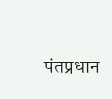पंतप्रधान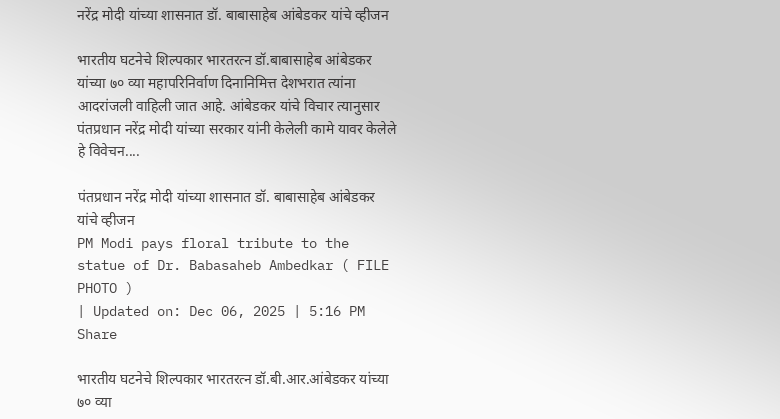नरेंद्र मोदी यांच्या शासनात डॉ. बाबासाहेब आंबेडकर यांचे व्हीजन

भारतीय घटनेचे शिल्पकार भारतरत्न डॉ.बाबासाहेब आंबेडकर यांच्या ७० व्या महापरिनिर्वाण दिनानिमित्त देशभरात त्यांना आदरांजली वाहिली जात आहे. आंबेडकर यांचे विचार त्यानुसार पंतप्रधान नरेंद्र मोदी यांच्या सरकार यांनी केलेली कामे यावर केलेले हे विवेचन....

पंतप्रधान नरेंद्र मोदी यांच्या शासनात डॉ. बाबासाहेब आंबेडकर यांचे व्हीजन
PM Modi pays floral tribute to the statue of Dr. Babasaheb Ambedkar ( FILE PHOTO )
| Updated on: Dec 06, 2025 | 5:16 PM
Share

भारतीय घटनेचे शिल्पकार भारतरत्न डॉ.बी.आर.आंबेडकर यांच्या ७० व्या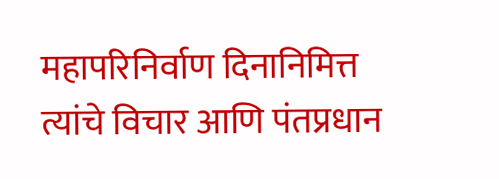महापरिनिर्वाण दिनानिमित्त त्यांचे विचार आणि पंतप्रधान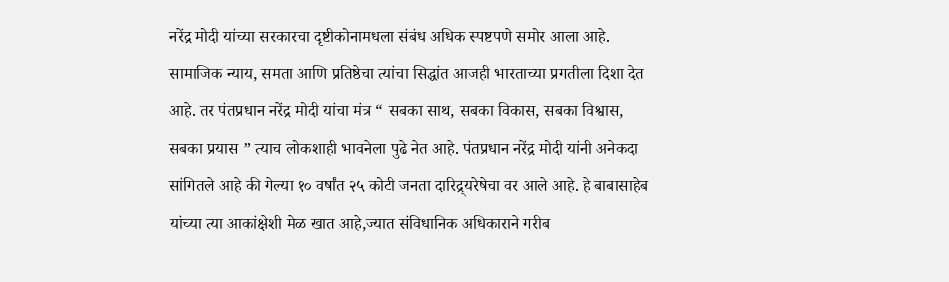नरेंद्र मोदी यांच्या सरकारचा दृष्टीकोनामधला संबंध अधिक स्पष्टपणे समोर आला आहे. सामाजिक न्याय, समता आणि प्रतिष्ठेचा त्यांचा सिद्धांत आजही भारताच्या प्रगतीला दिशा देत आहे. तर पंतप्रधान नरेंद्र मोदी यांचा मंत्र “ सबका साथ, सबका विकास, सबका विश्वास, सबका प्रयास ” त्याच लोकशाही भावनेला पुढे नेत आहे. पंतप्रधान नरेंद्र मोदी यांनी अनेकदा सांगितले आहे की गेल्या १० वर्षांत २५ कोटी जनता दारिद्र्यरेषेचा वर आले आहे. हे बाबासाहेब यांच्या त्या आकांक्षेशी मेळ खात आहे,ज्यात संविधानिक अधिकाराने गरीब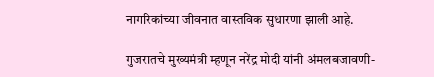नागरिकांच्या जीवनात वास्तविक सुधारणा झाली आहे.

गुजरातचे मुख्यमंत्री म्हणून नरेंद्र मोदी यांनी अंमलबजावणी-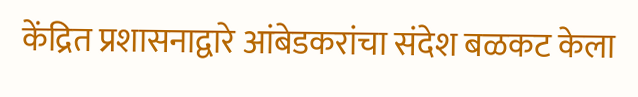केंद्रित प्रशासनाद्वारे आंबेडकरांचा संदेश बळकट केला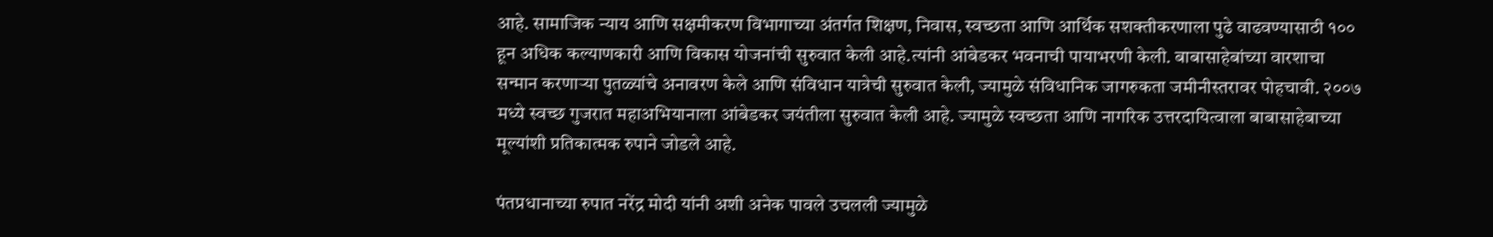आहे. सामाजिक न्याय आणि सक्षमीकरण विभागाच्या अंतर्गत शिक्षण, निवास, स्वच्छता आणि आर्थिक सशक्तीकरणाला पुढे वाढवण्यासाठी १०० हून अधिक कल्याणकारी आणि विकास योजनांची सुरुवात केली आहे.त्यांनी आंबेडकर भवनाची पायाभरणी केली. बाबासाहेबांच्या वारशाचा सन्मान करणाऱ्या पुतळ्यांचे अनावरण केले आणि संविधान यात्रेची सुरुवात केली, ज्यामुळे संविधानिक जागरुकता जमीनीस्तरावर पोहचावी. २००७ मध्ये स्वच्छ गुजरात महाअभियानाला आंबेडकर जयंतीला सुरुवात केली आहे. ज्यामुळे स्वच्छता आणि नागरिक उत्तरदायित्वाला बाबासाहेबाच्या मूल्यांशी प्रतिकात्मक रुपाने जोडले आहे.

पंतप्रधानाच्या रुपात नरेंद्र मोदी यांनी अशी अनेक पावले उचलली ज्यामुळे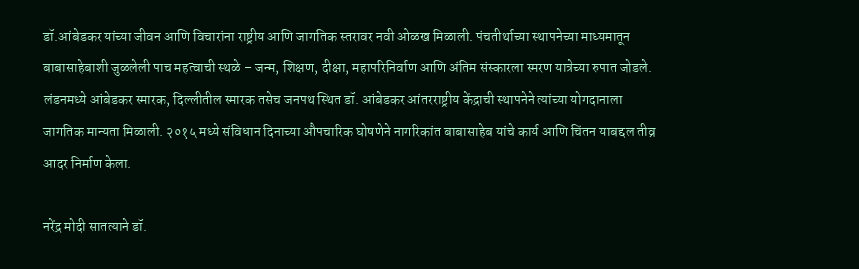डॉ.आंबेडकर यांच्या जीवन आणि विचारांना राष्ट्रीय आणि जागतिक स्तरावर नवी ओळख मिळाली. पंचतीर्थाच्या स्थापनेच्या माध्यमातून बाबासाहेबाशी जुळलेली पाच महत्वाची स्थळे – जन्म, शिक्षण, दीक्षा, महापरिनिर्वाण आणि अंतिम संस्कारला स्मरण यात्रेच्या रुपात जोडले. लंडनमध्ये आंबेडकर स्मारक, दिल्लीतील स्मारक तसेच जनपथ स्थित डॉ. आंबेडकर आंतरराष्ट्रीय केंद्राची स्थापनेने त्यांच्या योगदानाला जागतिक मान्यता मिळाली. २०१५ मध्ये संविधान दिनाच्या औपचारिक घोषणेने नागरिकांत बाबासाहेब यांचे कार्य आणि चिंतन याबद्दल तीव्र आदर निर्माण केला.

नरेंद्र मोदी सातत्याने डॉ.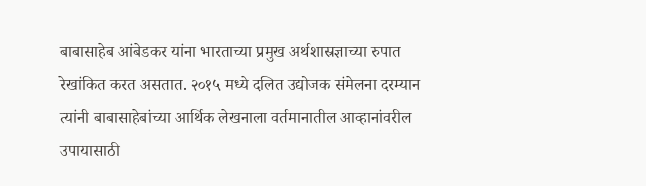बाबासाहेब आंबेडकर यांना भारताच्या प्रमुख अर्थशास्रज्ञाच्या रुपात रेखांकित करत असतात. २०१५ मध्ये दलित उद्योजक संमेलना दरम्यान त्यांनी बाबासाहेबांच्या आर्थिक लेखनाला वर्तमानातील आव्हानांवरील उपायासाठी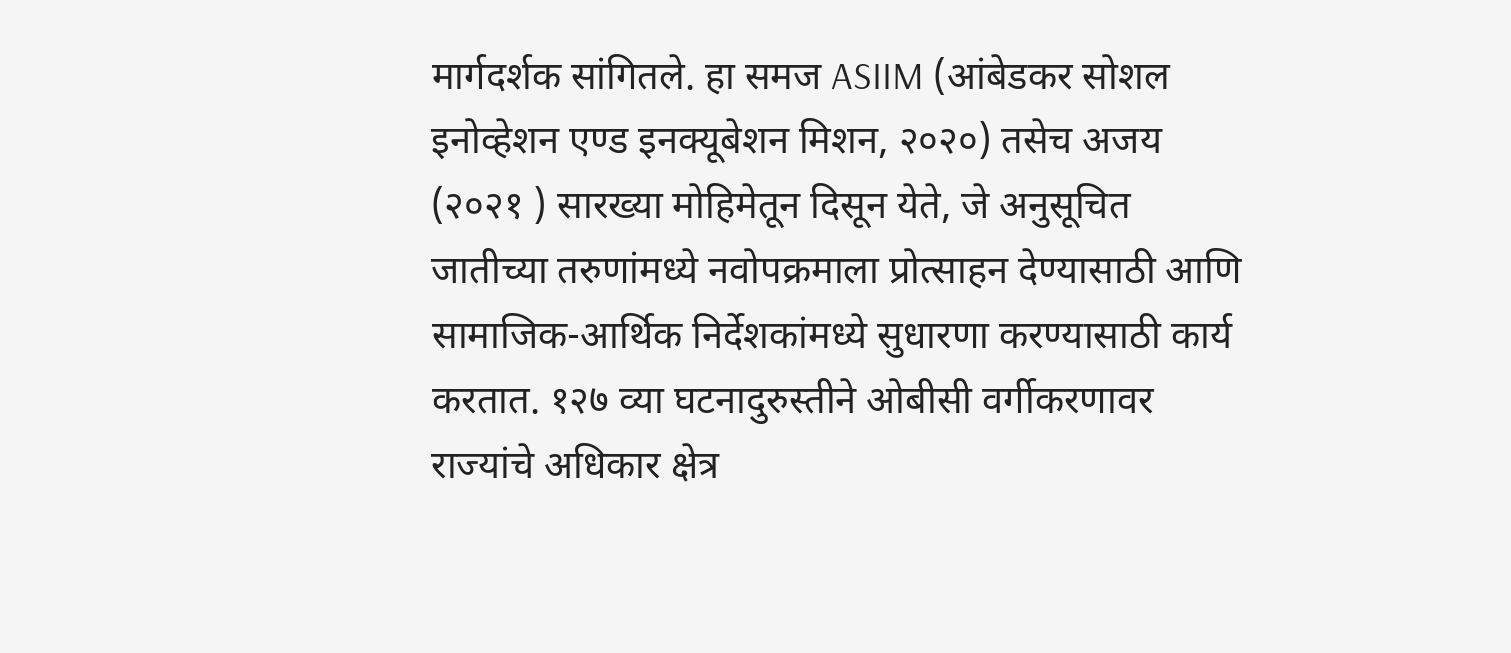मार्गदर्शक सांगितले. हा समज ASIIM (आंबेडकर सोशल इनोव्हेशन एण्ड इनक्यूबेशन मिशन, २०२०) तसेच अजय (२०२१ ) सारख्या मोहिमेतून दिसून येते, जे अनुसूचित जातीच्या तरुणांमध्ये नवोपक्रमाला प्रोत्साहन देण्यासाठी आणि सामाजिक-आर्थिक निर्देशकांमध्ये सुधारणा करण्यासाठी कार्य करतात. १२७ व्या घटनादुरुस्तीने ओबीसी वर्गीकरणावर राज्यांचे अधिकार क्षेत्र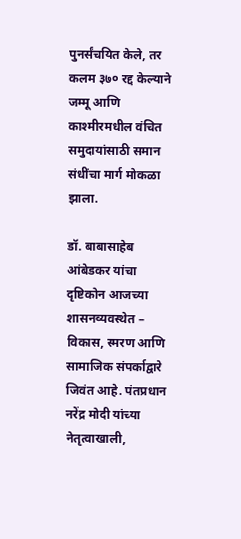पुनर्संचयित केले, तर कलम ३७० रद्द केल्याने जम्मू आणि काश्मीरमधील वंचित समुदायांसाठी समान संधींचा मार्ग मोकळा झाला.

डॉ. बाबासाहेब आंबेडकर यांचा दृष्टिकोन आजच्या शासनव्यवस्थेत – विकास, स्मरण आणि सामाजिक संपर्काद्वारे जिवंत आहे. पंतप्रधान नरेंद्र मोदी यांच्या नेतृत्वाखाली,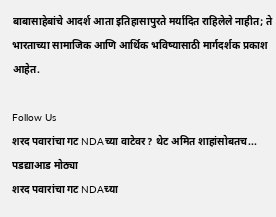बाबासाहेबांचे आदर्श आता इतिहासापुरते मर्यादित राहिलेले नाहीत; ते भारताच्या सामाजिक आणि आर्थिक भविष्यासाठी मार्गदर्शक प्रकाश आहेत.

Follow Us
शरद पवारांचा गट NDAच्या वाटेवर? थेट अमित शाहांसोबतच... पडद्याआड मोठ्या
शरद पवारांचा गट NDAच्या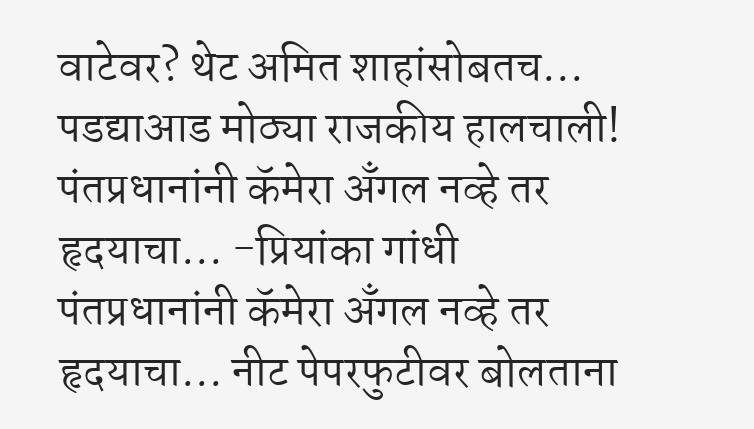वाटेवर? थेट अमित शाहांसोबतच... पडद्याआड मोठ्या राजकीय हालचाली!
पंतप्रधानांनी कॅमेरा अँगल नव्हे तर हृदयाचा... -प्रियांका गांधी
पंतप्रधानांनी कॅमेरा अँगल नव्हे तर हृदयाचा... नीट पेपरफुटीवर बोलताना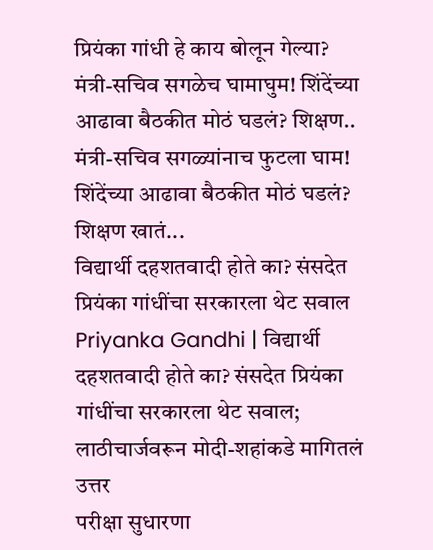प्रियंका गांधी हे काय बोलून गेल्या?
मंत्री-सचिव सगळेच घामाघुम! शिंदेंच्या आढावा बैठकीत मोठं घडलं? शिक्षण..
मंत्री-सचिव सगळ्यांनाच फुटला घाम! शिंदेंच्या आढावा बैठकीत मोठं घडलं? शिक्षण खातं...
विद्यार्थी दहशतवादी होते का? संसदेत प्रियंका गांधींचा सरकारला थेट सवाल
Priyanka Gandhi | विद्यार्थी दहशतवादी होते का? संसदेत प्रियंका गांधींचा सरकारला थेट सवाल; लाठीचार्जवरून मोदी-शहांकडे मागितलं उत्तर
परीक्षा सुधारणा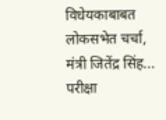विधेयकाबाबत लोकसभेत चर्चा, मंत्री जितेंद्र सिंह...
परीक्षा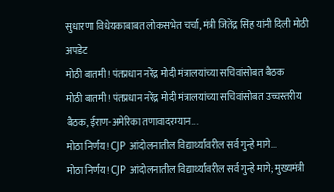सुधारणा विधेयकाबाबत लोकसभेत चर्चा, मंत्री जितेंद्र सिंह यांनी दिली मोठी अपडेट
मोठी बातमी! पंतप्रधान नरेंद्र मोदी मंत्रालयांच्या सचिवांसोबत बैठक
मोठी बातमी! पंतप्रधान नरेंद्र मोदी मंत्रालयांच्या सचिवांसोबत उच्चस्तरीय बैठक, ईराण-अमेरिका तणावादरम्यान...
मोठा निर्णय! CJP आंदोलनातील विद्यार्थ्यांवरील सर्व गुन्हे मागे...
मोठा निर्णय! CJP आंदोलनातील विद्यार्थ्यांवरील सर्व गुन्हे मागे; मुख्यमंत्री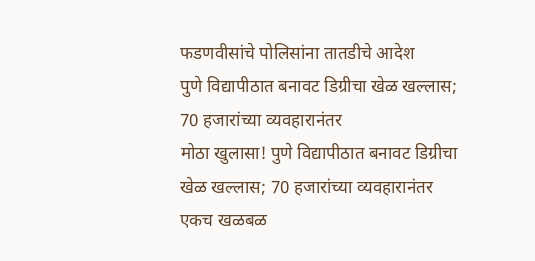फडणवीसांचे पोलिसांना तातडीचे आदेश
पुणे विद्यापीठात बनावट डिग्रीचा खेळ खल्लास; 70 हजारांच्या व्यवहारानंतर
मोठा खुलासा! पुणे विद्यापीठात बनावट डिग्रीचा खेळ खल्लास; 70 हजारांच्या व्यवहारानंतर एकच खळबळ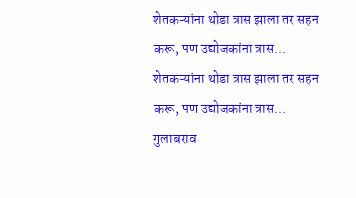शेतकऱ्यांना थोडा त्रास झाला तर सहन करू, पण उद्योजकांना त्रास...
शेतकऱ्यांना थोडा त्रास झाला तर सहन करू, पण उद्योजकांना त्रास... गुलाबराव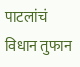पाटलांचं विधान तुफान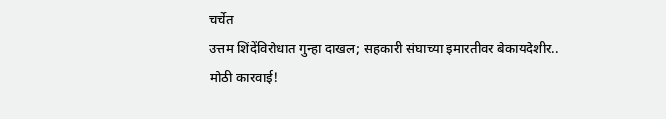चर्चेत
उत्तम शिंदेंविरोधात गुन्हा दाखल; सहकारी संघाच्या इमारतीवर बेकायदेशीर..
मोठी कारवाई!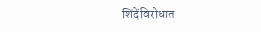शिंदेंविरोधात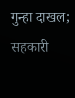गुन्हा दाखल; सहकारी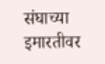संघाच्या इमारतीवर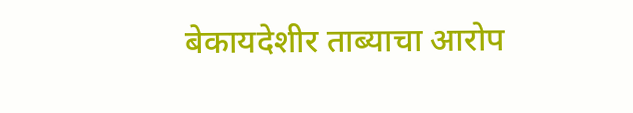बेकायदेशीर ताब्याचा आरोप